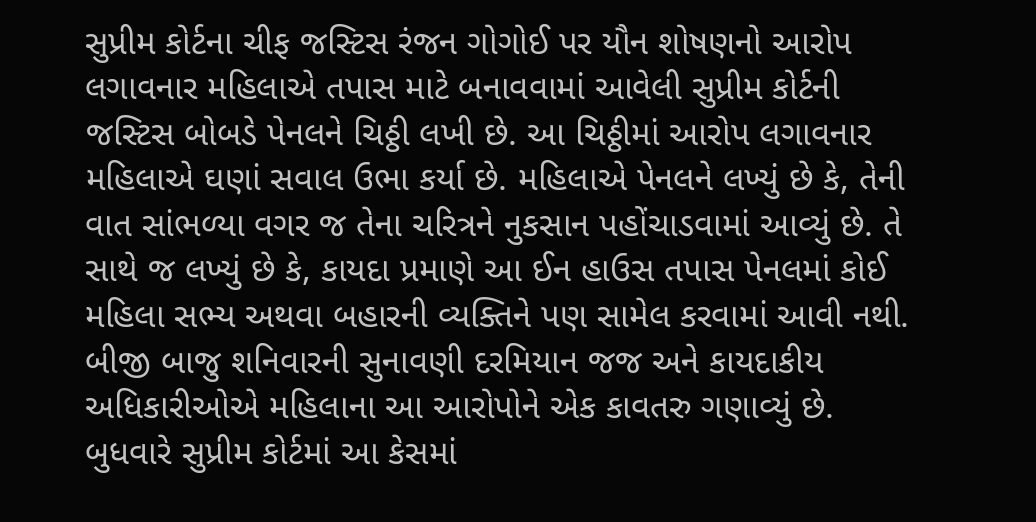સુપ્રીમ કોર્ટના ચીફ જસ્ટિસ રંજન ગોગોઈ પર યૌન શોષણનો આરોપ લગાવનાર મહિલાએ તપાસ માટે બનાવવામાં આવેલી સુપ્રીમ કોર્ટની જસ્ટિસ બોબડે પેનલને ચિઠ્ઠી લખી છે. આ ચિઠ્ઠીમાં આરોપ લગાવનાર મહિલાએ ઘણાં સવાલ ઉભા કર્યા છે. મહિલાએ પેનલને લખ્યું છે કે, તેની વાત સાંભળ્યા વગર જ તેના ચરિત્રને નુકસાન પહોંચાડવામાં આવ્યું છે. તે સાથે જ લખ્યું છે કે, કાયદા પ્રમાણે આ ઈન હાઉસ તપાસ પેનલમાં કોઈ મહિલા સભ્ય અથવા બહારની વ્યક્તિને પણ સામેલ કરવામાં આવી નથી. બીજી બાજુ શનિવારની સુનાવણી દરમિયાન જજ અને કાયદાકીય અધિકારીઓએ મહિલાના આ આરોપોને એક કાવતરુ ગણાવ્યું છે.
બુધવારે સુપ્રીમ કોર્ટમાં આ કેસમાં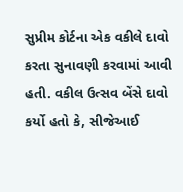સુપ્રીમ કોર્ટના એક વકીલે દાવો કરતા સુનાવણી કરવામાં આવી હતી. વકીલ ઉત્સવ બેંસે દાવો કર્યો હતો કે, સીજેઆઈ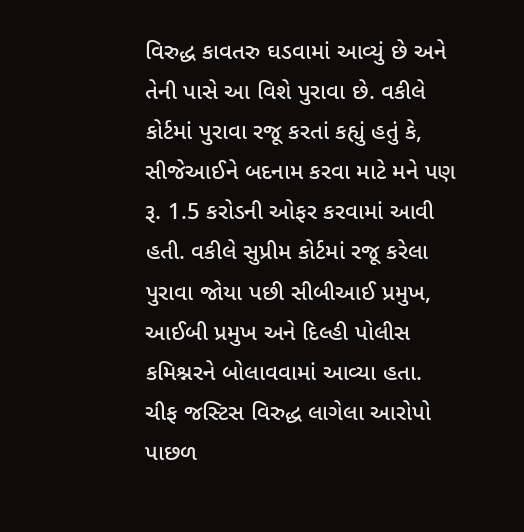વિરુદ્ધ કાવતરુ ઘડવામાં આવ્યું છે અને તેની પાસે આ વિશે પુરાવા છે. વકીલે કોર્ટમાં પુરાવા રજૂ કરતાં કહ્યું હતું કે, સીજેઆઈને બદનામ કરવા માટે મને પણ રૂ. 1.5 કરોડની ઓફર કરવામાં આવી હતી. વકીલે સુપ્રીમ કોર્ટમાં રજૂ કરેલા પુરાવા જોયા પછી સીબીઆઈ પ્રમુખ, આઈબી પ્રમુખ અને દિલ્હી પોલીસ કમિશ્નરને બોલાવવામાં આવ્યા હતા.
ચીફ જસ્ટિસ વિરુદ્ધ લાગેલા આરોપો પાછળ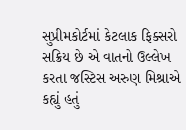સુપ્રીમકોર્ટમાં કેટલાક ફિક્સરો સક્રિય છે એ વાતનો ઉલ્લેખ કરતા જસ્ટિસ અરુણ મિશ્રાએ કહ્યું હતું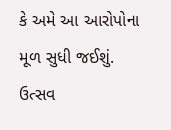કે અમે આ આરોપોના મૂળ સુધી જઈશું. ઉત્સવ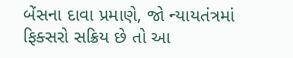બેંસના દાવા પ્રમાણે, જો ન્યાયતંત્રમાં ફિક્સરો સક્રિય છે તો આ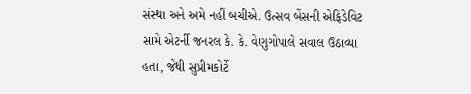સંસ્થા અને અમે નહીં બચીએ. ઉત્સવ બેંસની એફિડેવિટ સામે એટર્ની જનરલ કે. કે. વેણુગોપાલે સવાલ ઉઠાવ્યા હતા, જેથી સુપ્રીમકોર્ટે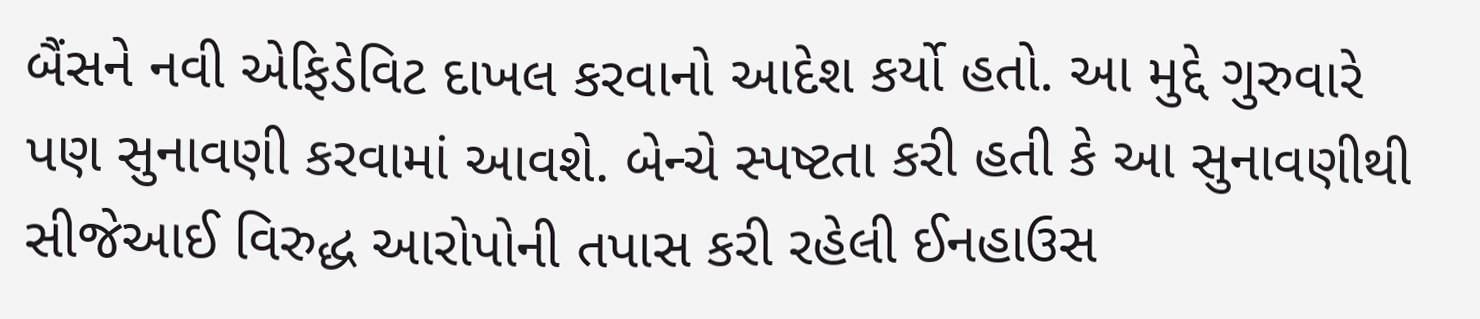બૈંસને નવી એફિડેવિટ દાખલ કરવાનો આદેશ કર્યો હતો. આ મુદ્દે ગુરુવારે પણ સુનાવણી કરવામાં આવશે. બેન્ચે સ્પષ્ટતા કરી હતી કે આ સુનાવણીથી સીજેઆઈ વિરુદ્ધ આરોપોની તપાસ કરી રહેલી ઈનહાઉસ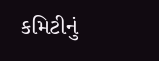કમિટીનું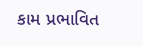કામ પ્રભાવિત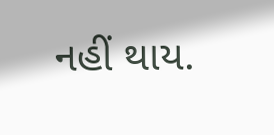નહીં થાય.